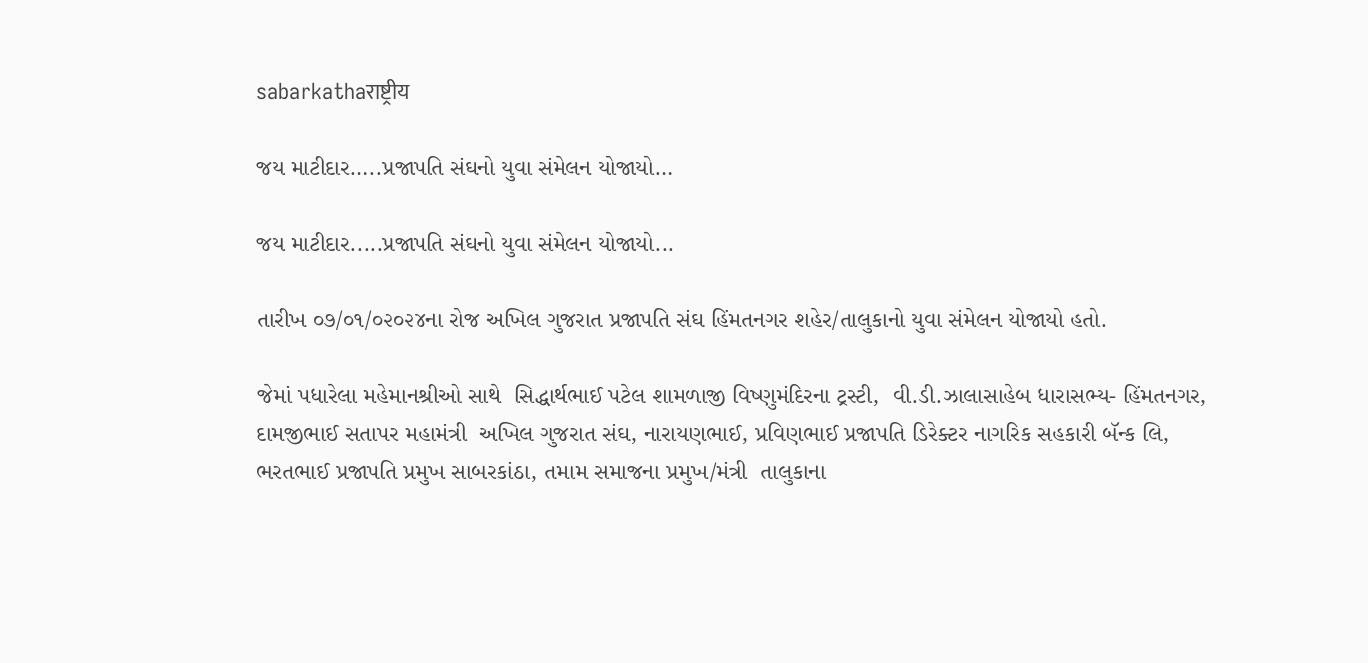sabarkathaराष्ट्रीय

જય માટીદાર…..પ્રજાપતિ સંઘનો યુવા સંમેલન યોજાયો…

જય માટીદાર.....પ્રજાપતિ સંઘનો યુવા સંમેલન યોજાયો...

તારીખ ૦૭/૦૧/૦૨૦૨૪ના રોજ અખિલ ગુજરાત પ્રજાપતિ સંઘ હિંમતનગર શહેર/તાલુકાનો યુવા સંમેલન યોજાયો હતો.

જેમાં પધારેલા મહેમાનશ્રીઓ સાથે  સિદ્ધાર્થભાઈ પટેલ શામળાજી વિષ્ણુમંદિરના ટ્રસ્ટી,  વી.ડી.ઝાલાસાહેબ ધારાસભ્ય- હિંમતનગર, દામજીભાઈ સતાપર મહામંત્રી  અખિલ ગુજરાત સંઘ, નારાયણભાઈ, પ્રવિણભાઈ પ્રજાપતિ ડિરેક્ટર નાગરિક સહકારી બૅન્ક લિ,  ભરતભાઈ પ્રજાપતિ પ્રમુખ સાબરકાંઠા, તમામ સમાજના પ્રમુખ/મંત્રી  તાલુકાના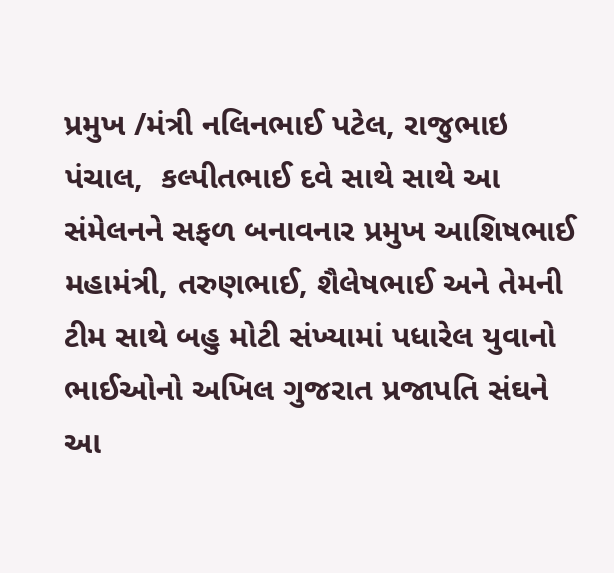પ્રમુખ /મંત્રી નલિનભાઈ પટેલ, રાજુભાઇ પંચાલ,  કલ્પીતભાઈ દવે સાથે સાથે આ સંમેલનને સફળ બનાવનાર પ્રમુખ આશિષભાઈ મહામંત્રી, તરુણભાઈ, શૈલેષભાઈ અને તેમની ટીમ સાથે બહુ મોટી સંખ્યામાં પધારેલ યુવાનો ભાઈઓનો અખિલ ગુજરાત પ્રજાપતિ સંઘને આ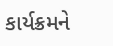કાર્યક્રમને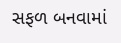સફળ બનવામાં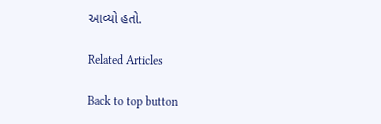આવ્યો હતો.

Related Articles

Back to top button